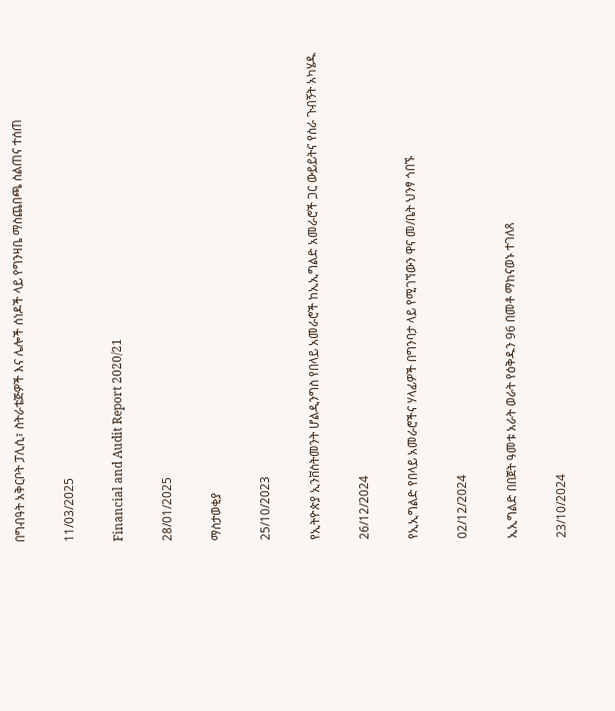በግብዓት አቅርቦት ፓሊሲ፣ ስትራቴጅዎች እና ሌሎች ሰነዶች ላይ የግንዛቤ ማስጨበጫ ስልጠና ተሰጠ

11/03/2025

Financial and Audit Report 2020/21

28/01/2025

ማስታወቂያ

25/10/2023

የኢትዮጵያ ኢንቨስትመንት ሆልዲንግስ የበላይ አመራሮች ከኢኢግልድ አመራሮች ጋር ውይይትና የስራ ጉብኝት አካሄዱ

26/12/2024

የኢኢግልድ የበላይ አመራሮችና ሃላፊዎች በግንባታ ላይ የሚገኘውን ዋና መ/ቤት ህንፃ ጎበኙ

02/12/2024

ኢኢግልድ በበጀት ዓመቱ አራት ወራት የዕቅዱን 96 በመቶ ማከናወኑ ተገለጸ

23/10/2024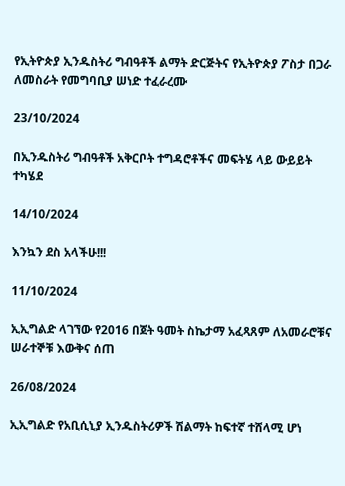የኢትዮጵያ ኢንዱስትሪ ግብዓቶች ልማት ድርጅትና የኢትዮጵያ ፖስታ በጋራ ለመስራት የመግባቢያ ሠነድ ተፈራረሙ

23/10/2024

በኢንዱስትሪ ግብዓቶች አቅርቦት ተግዳሮቶችና መፍትሄ ላይ ውይይት ተካሄደ

14/10/2024

እንኳን ደስ አላችሁ!!!

11/10/2024

ኢኢግልድ ላገኘው የ2016 በጀት ዓመት ስኬታማ አፈጻጸም ለአመራሮቹና ሠራተኞቹ እውቅና ሰጠ

26/08/2024

ኢኢግልድ የአቢሲኒያ ኢንዱስትሪዎች ሽልማት ከፍተኛ ተሸላሚ ሆነ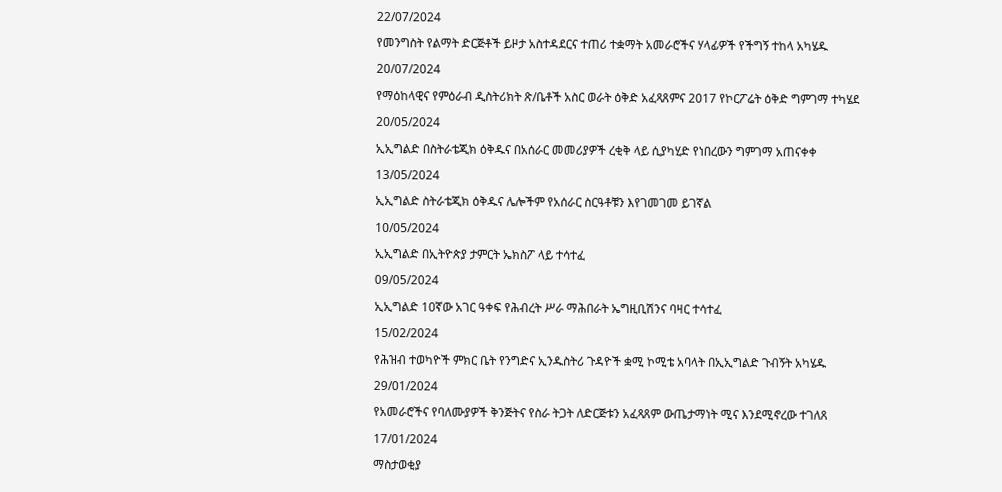22/07/2024

የመንግስት የልማት ድርጅቶች ይዞታ አስተዳደርና ተጠሪ ተቋማት አመራሮችና ሃላፊዎች የችግኝ ተከላ አካሄዱ

20/07/2024

የማዕከላዊና የምዕራብ ዲስትሪክት ጽ/ቤቶች አስር ወራት ዕቅድ አፈጻጸምና 2017 የኮርፖሬት ዕቅድ ግምገማ ተካሄደ

20/05/2024

ኢኢግልድ በስትራቴጂክ ዕቅዱና በአሰራር መመሪያዎች ረቂቅ ላይ ሲያካሂድ የነበረውን ግምገማ አጠናቀቀ

13/05/2024

ኢኢግልድ ስትራቴጂክ ዕቅዱና ሌሎችም የአሰራር ስርዓቶቹን እየገመገመ ይገኛል

10/05/2024

ኢኢግልድ በኢትዮጵያ ታምርት ኤክስፖ ላይ ተሳተፈ

09/05/2024

ኢኢግልድ 10ኛው አገር ዓቀፍ የሕብረት ሥራ ማሕበራት ኤግዚቢሽንና ባዛር ተሳተፈ

15/02/2024

የሕዝብ ተወካዮች ምክር ቤት የንግድና ኢንዱስትሪ ጉዳዮች ቋሚ ኮሚቴ አባላት በኢኢግልድ ጉብኝት አካሄዱ

29/01/2024

የአመራሮችና የባለሙያዎች ቅንጅትና የስራ ትጋት ለድርጅቱን አፈጻጸም ውጤታማነት ሚና እንደሚኖረው ተገለጸ

17/01/2024

ማስታወቂያ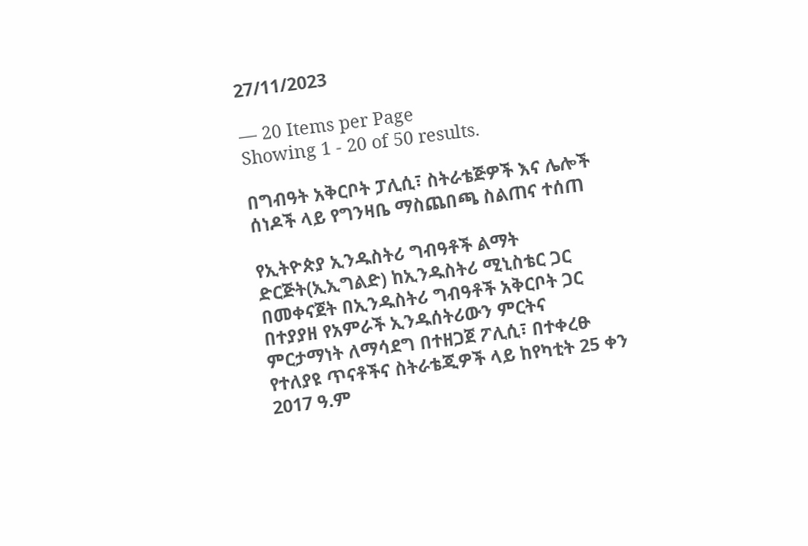27/11/2023

— 20 Items per Page
Showing 1 - 20 of 50 results.

በግብዓት አቅርቦት ፓሊሲ፣ ስትራቴጅዎች እና ሌሎች ሰነዶች ላይ የግንዛቤ ማስጨበጫ ስልጠና ተሰጠ

የኢትዮጵያ ኢንዱስትሪ ግብዓቶች ልማት ድርጅት(ኢኢግልድ) ከኢንዱስትሪ ሚኒስቴር ጋር በመቀናጀት በኢንዱስትሪ ግብዓቶች አቅርቦት ጋር በተያያዘ የአምራች ኢንዱሰትሪውን ምርትና ምርታማነት ለማሳደግ በተዘጋጀ ፖሊሲ፣ በተቀረፁ የተለያዩ ጥናቶችና ስትራቴጂዎች ላይ ከየካቲት 25 ቀን 2017 ዓ.ም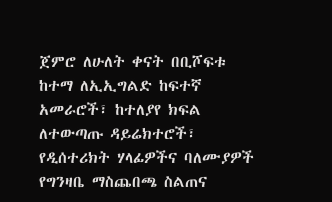ጀምሮ ለሁለት ቀናት በቢሾፍቱ ከተማ ለኢኢግልድ ከፍተኛ አመራሮች፣ ከተለያየ ክፍል ለተውጣጡ ዳይሬክተሮች፣ የዲሰተሪክት ሃላፊዎችና ባለሙያዎች የግንዛቤ ማስጨበጫ ስልጠና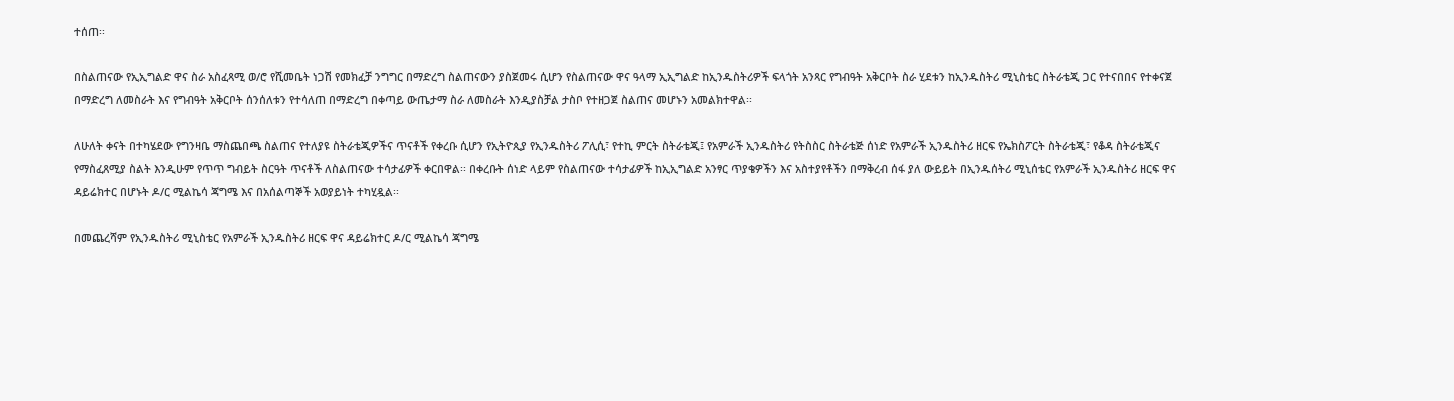ተሰጠ፡፡

በስልጠናው የኢኢግልድ ዋና ስራ አስፈጻሚ ወ/ሮ የሺመቤት ነጋሽ የመክፈቻ ንግግር በማድረግ ስልጠናውን ያስጀመሩ ሲሆን የስልጠናው ዋና ዓላማ ኢኢግልድ ከኢንዱስትሪዎች ፍላጎት አንጻር የግብዓት አቅርቦት ስራ ሂደቱን ከኢንዱስትሪ ሚኒስቴር ስትራቴጂ ጋር የተናበበና የተቀናጀ በማድረግ ለመስራት እና የግብዓት አቅርቦት ሰንሰለቱን የተሳለጠ በማድረግ በቀጣይ ውጤታማ ስራ ለመስራት እንዲያስቻል ታስቦ የተዘጋጀ ስልጠና መሆኑን አመልክተዋል፡፡

ለሁለት ቀናት በተካሄደው የግንዛቤ ማስጨበጫ ስልጠና የተለያዩ ስትራቴጂዎችና ጥናቶች የቀረቡ ሲሆን የኢትዮጲያ የኢንዱስትሪ ፖሊሲ፣ የተኪ ምርት ስትራቴጂ፤ የአምራች ኢንዱስትሪ የትስስር ስትራቴጅ ሰነድ የአምራች ኢንዱስትሪ ዘርፍ የኤክስፖርት ስትራቴጂ፣ የቆዳ ስትራቴጂና የማስፈጸሚያ ስልት እንዲሁም የጥጥ ግብይት ስርዓት ጥናቶች ለስልጠናው ተሳታፊዎች ቀርበዋል፡፡ በቀረቡት ሰነድ ላይም የስልጠናው ተሳታፊዎች ከኢኢግልድ አንፃር ጥያቄዎችን እና አስተያየቶችን በማቅረብ ሰፋ ያለ ውይይት በኢንዱሰትሪ ሚኒሰቴር የአምራች ኢንዱስትሪ ዘርፍ ዋና ዳይሬክተር በሆኑት ዶ/ር ሚልኬሳ ጃግሜ እና በአሰልጣኞች አወያይነት ተካሂዷል፡፡

በመጨረሻም የኢንዱስትሪ ሚኒስቴር የአምራች ኢንዱስትሪ ዘርፍ ዋና ዳይሬክተር ዶ/ር ሚልኬሳ ጃግሜ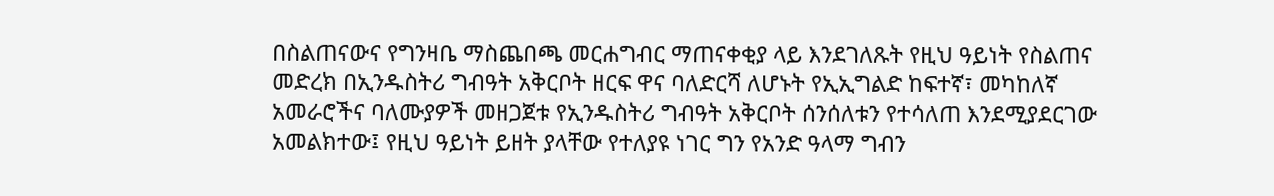በስልጠናውና የግንዛቤ ማስጨበጫ መርሐግብር ማጠናቀቂያ ላይ እንደገለጹት የዚህ ዓይነት የስልጠና መድረክ በኢንዱስትሪ ግብዓት አቅርቦት ዘርፍ ዋና ባለድርሻ ለሆኑት የኢኢግልድ ከፍተኛ፣ መካከለኛ አመራሮችና ባለሙያዎች መዘጋጀቱ የኢንዱስትሪ ግብዓት አቅርቦት ሰንሰለቱን የተሳለጠ እንደሚያደርገው አመልክተው፤ የዚህ ዓይነት ይዘት ያላቸው የተለያዩ ነገር ግን የአንድ ዓላማ ግብን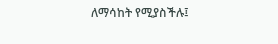ለማሳከት የሚያስችሉ፤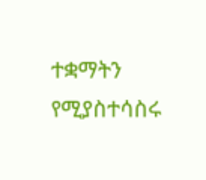ተቋማትን የሚያስተሳስሩ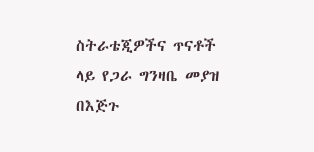ስትራቴጂዎችና ጥናቶች ላይ የጋራ ግንዛቤ መያዝ በእጅጉ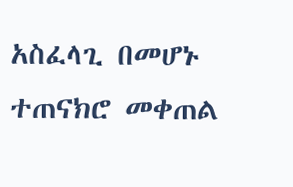አስፈላጊ በመሆኑ ተጠናክሮ መቀጠል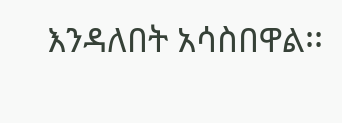እንዳለበት አሳስበዋል፡፡